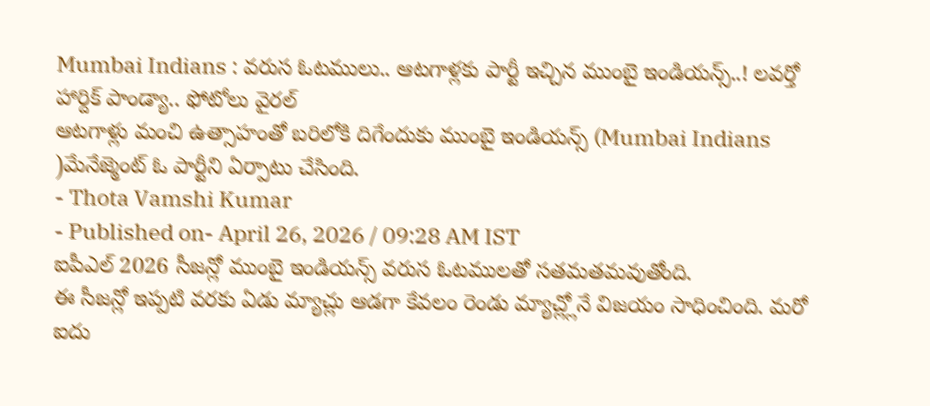Mumbai Indians : వరుస ఓటములు.. ఆటగాళ్లకు పార్టీ ఇచ్చిన ముంబై ఇండియన్స్..! లవర్తో హార్దిక్ పాండ్యా.. ఫోటోలు వైరల్
ఆటగాళ్లు మంచి ఉత్సాహంతో బరిలోకి దిగేందుకు ముంబై ఇండియన్స్ (Mumbai Indians )మేనేజ్మెంట్ ఓ పార్టీని ఏర్పాటు చేసింది.
- Thota Vamshi Kumar
- Published on- April 26, 2026 / 09:28 AM IST
ఐపీఎల్ 2026 సీజన్లో ముంబై ఇండియన్స్ వరుస ఓటములతో సతమతమవుతోంది.
ఈ సీజన్లో ఇప్పటి వరకు ఏడు మ్యాచ్లు ఆడగా కేవలం రెండు మ్యాచ్ల్లోనే విజయం సాధించింది. మరో ఐదు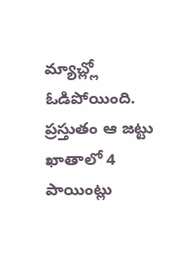మ్యాచ్ల్లో ఓడిపోయింది.
ప్రస్తుతం ఆ జట్టు ఖాతాలో 4 పాయింట్లు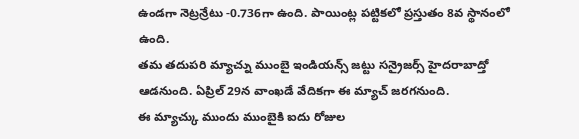ఉండగా నెట్రన్రేటు -0.736గా ఉంది. పాయింట్ల పట్టికలో ప్రస్తుతం 8వ స్థానంలో ఉంది.
తమ తదుపరి మ్యాచ్ను ముంబై ఇండియన్స్ జట్టు సన్రైజర్స్ హైదరాబాద్తో ఆడనుంది. ఏప్రిల్ 29న వాంఖడే వేదికగా ఈ మ్యాచ్ జరగనుంది.
ఈ మ్యాచ్కు ముందు ముంబైకి ఐదు రోజుల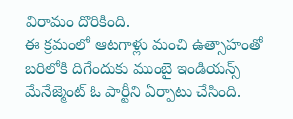విరామం దొరికింది.
ఈ క్రమంలో ఆటగాళ్లు మంచి ఉత్సాహంతో బరిలోకి దిగేందుకు ముంబై ఇండియన్స్ మేనేజ్మెంట్ ఓ పార్టీని ఏర్పాటు చేసింది.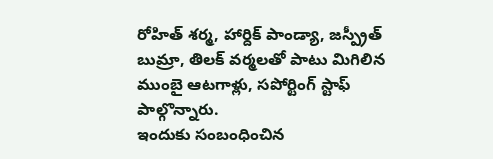రోహిత్ శర్మ, హార్దిక్ పాండ్యా, జస్ప్రీత్ బుమ్రా, తిలక్ వర్మలతో పాటు మిగిలిన ముంబై ఆటగాళ్లు, సపోర్టింగ్ స్టాఫ్ పాల్గొన్నారు.
ఇందుకు సంబంధించిన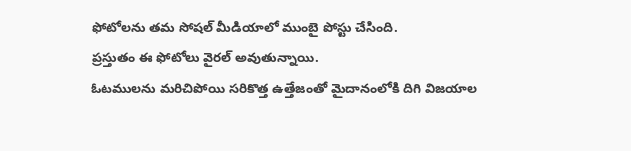ఫోటోలను తమ సోషల్ మీడియాలో ముంబై పోస్టు చేసింది.
ప్రస్తుతం ఈ ఫోటోలు వైరల్ అవుతున్నాయి.
ఓటములను మరిచిపోయి సరికొత్త ఉత్తేజంతో మైదానంలోకి దిగి విజయాల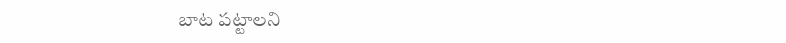బాట పట్టాలని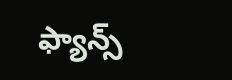ఫ్యాన్స్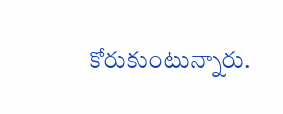కోరుకుంటున్నారు.